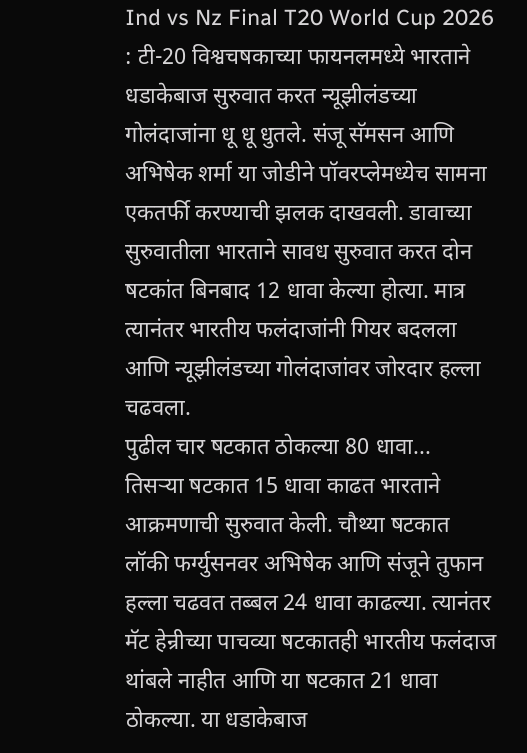Ind vs Nz Final T20 World Cup 2026 : टी-20 विश्वचषकाच्या फायनलमध्ये भारताने धडाकेबाज सुरुवात करत न्यूझीलंडच्या गोलंदाजांना धू धू धुतले. संजू सॅमसन आणि अभिषेक शर्मा या जोडीने पॉवरप्लेमध्येच सामना एकतर्फी करण्याची झलक दाखवली. डावाच्या सुरुवातीला भारताने सावध सुरुवात करत दोन षटकांत बिनबाद 12 धावा केल्या होत्या. मात्र त्यानंतर भारतीय फलंदाजांनी गियर बदलला आणि न्यूझीलंडच्या गोलंदाजांवर जोरदार हल्ला चढवला.
पुढील चार षटकात ठोकल्या 80 धावा...
तिसऱ्या षटकात 15 धावा काढत भारताने आक्रमणाची सुरुवात केली. चौथ्या षटकात लॉकी फर्ग्युसनवर अभिषेक आणि संजूने तुफान हल्ला चढवत तब्बल 24 धावा काढल्या. त्यानंतर मॅट हेन्रीच्या पाचव्या षटकातही भारतीय फलंदाज थांबले नाहीत आणि या षटकात 21 धावा ठोकल्या. या धडाकेबाज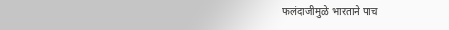फलंदाजीमुळे भारताने पाच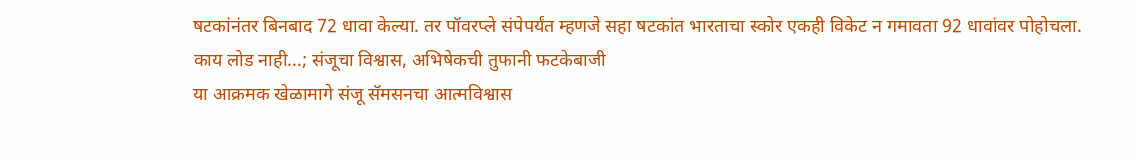षटकांनंतर बिनबाद 72 धावा केल्या. तर पॉवरप्ले संपेपर्यंत म्हणजे सहा षटकांत भारताचा स्कोर एकही विकेट न गमावता 92 धावांवर पोहोचला.
काय लोड नाही...; संजूचा विश्वास, अभिषेकची तुफानी फटकेबाजी
या आक्रमक खेळामागे संजू सॅमसनचा आत्मविश्वास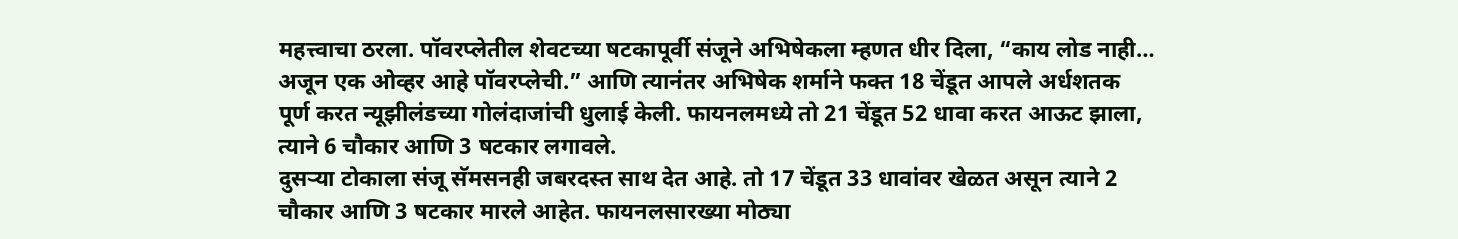महत्त्वाचा ठरला. पॉवरप्लेतील शेवटच्या षटकापूर्वी संजूने अभिषेकला म्हणत धीर दिला, “काय लोड नाही… अजून एक ओव्हर आहे पॉवरप्लेची.” आणि त्यानंतर अभिषेक शर्माने फक्त 18 चेंडूत आपले अर्धशतक पूर्ण करत न्यूझीलंडच्या गोलंदाजांची धुलाई केली. फायनलमध्ये तो 21 चेंडूत 52 धावा करत आऊट झाला, त्याने 6 चौकार आणि 3 षटकार लगावले.
दुसऱ्या टोकाला संजू सॅमसनही जबरदस्त साथ देत आहे. तो 17 चेंडूत 33 धावांवर खेळत असून त्याने 2 चौकार आणि 3 षटकार मारले आहेत. फायनलसारख्या मोठ्या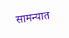सामन्यात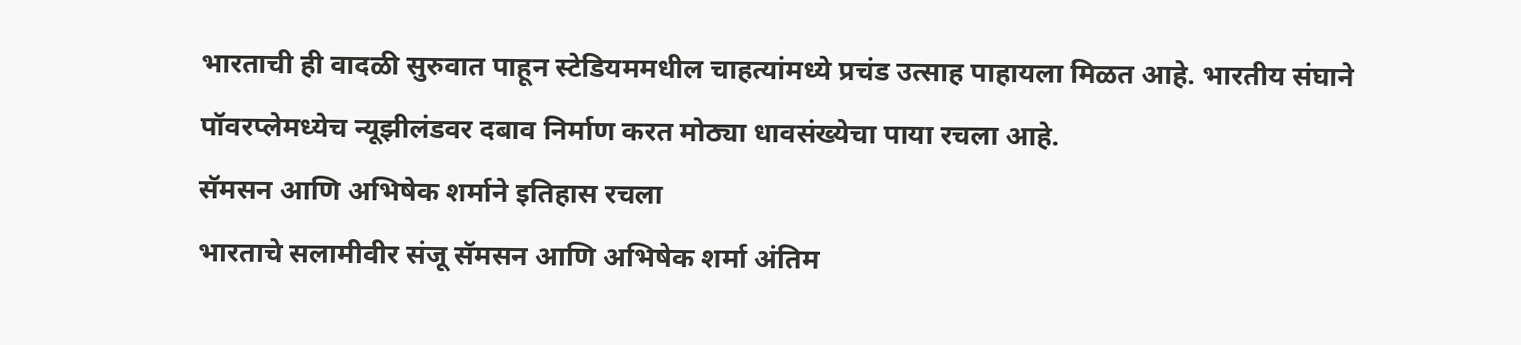भारताची ही वादळी सुरुवात पाहून स्टेडियममधील चाहत्यांमध्ये प्रचंड उत्साह पाहायला मिळत आहे. भारतीय संघाने पॉवरप्लेमध्येच न्यूझीलंडवर दबाव निर्माण करत मोठ्या धावसंख्येचा पाया रचला आहे.
सॅमसन आणि अभिषेक शर्माने इतिहास रचला
भारताचे सलामीवीर संजू सॅमसन आणि अभिषेक शर्मा अंतिम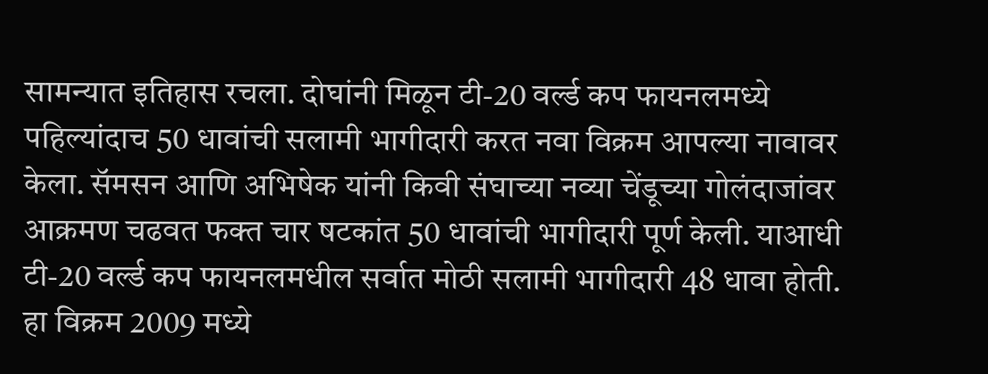सामन्यात इतिहास रचला. दोघांनी मिळून टी-20 वर्ल्ड कप फायनलमध्ये पहिल्यांदाच 50 धावांची सलामी भागीदारी करत नवा विक्रम आपल्या नावावर केला. सॅमसन आणि अभिषेक यांनी किवी संघाच्या नव्या चेंडूच्या गोलंदाजांवर आक्रमण चढवत फक्त चार षटकांत 50 धावांची भागीदारी पूर्ण केली. याआधी टी-20 वर्ल्ड कप फायनलमधील सर्वात मोठी सलामी भागीदारी 48 धावा होती. हा विक्रम 2009 मध्ये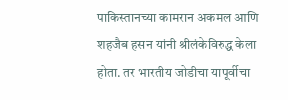पाकिस्तानच्या कामरान अकमल आणि शहजैब हसन यांनी श्रीलंकेविरुद्ध केला होता. तर भारतीय जोडीचा यापूर्वीचा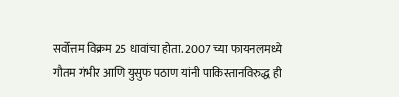सर्वोत्तम विक्रम 25 धावांचा होता. 2007 च्या फायनलमध्ये गौतम गंभीर आणि युसुफ पठाण यांनी पाकिस्तानविरुद्ध ही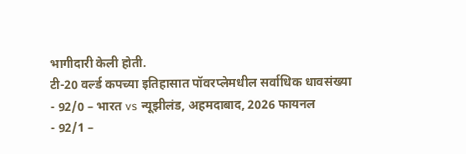भागीदारी केली होती.
टी-20 वर्ल्ड कपच्या इतिहासात पॉवरप्लेमधील सर्वाधिक धावसंख्या
- 92/0 – भारत vs न्यूझीलंड, अहमदाबाद, 2026 फायनल
- 92/1 –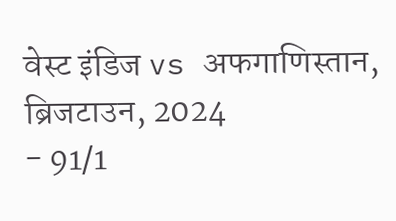वेस्ट इंडिज vs अफगाणिस्तान, ब्रिजटाउन, 2024
- 91/1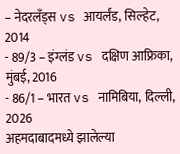– नेदरलँड्स vs आयर्लंड, सिल्हेट, 2014
- 89/3 – इंग्लंड vs दक्षिण आफ्रिका, मुंबई, 2016
- 86/1 – भारत vs नामिबिया, दिल्ली, 2026
अहमदाबादमध्ये झालेल्या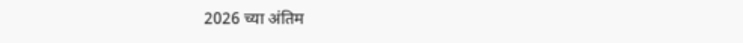2026 च्या अंतिम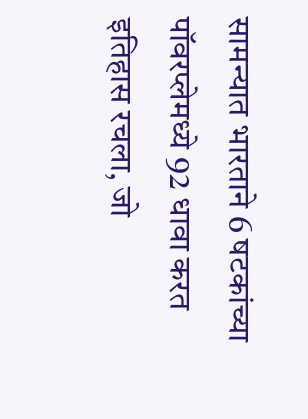सामन्यात भारताने 6 षटकांच्या पॉवरप्लेमध्ये 92 धावा करत इतिहास रचला, जो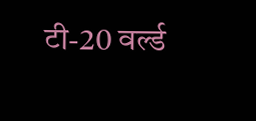टी-20 वर्ल्ड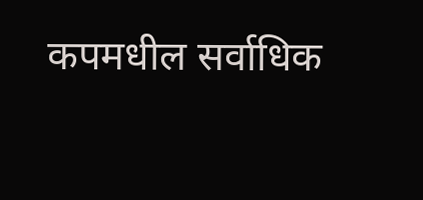कपमधील सर्वाधिक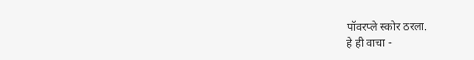पॉवरप्ले स्कोर ठरला.
हे ही वाचा -